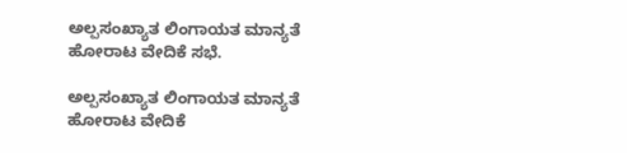ಅಲ್ಪಸಂಖ್ಯಾತ ಲಿಂಗಾಯತ ಮಾನ್ಯತೆ ಹೋರಾಟ ವೇದಿಕೆ ಸಭೆ.

ಅಲ್ಪಸಂಖ್ಯಾತ ಲಿಂಗಾಯತ ಮಾನ್ಯತೆ ಹೋರಾಟ ವೇದಿಕೆ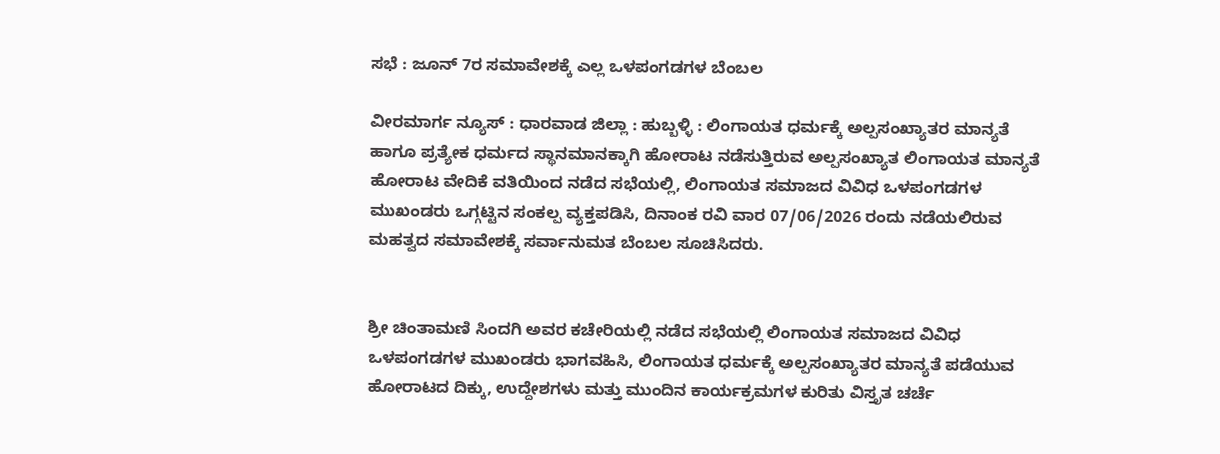ಸಭೆ : ಜೂನ್ 7ರ ಸಮಾವೇಶಕ್ಕೆ ಎಲ್ಲ ಒಳಪಂಗಡಗಳ ಬೆಂಬಲ

ವೀರಮಾರ್ಗ ನ್ಯೂಸ್ : ಧಾರವಾಡ ಜಿಲ್ಲಾ : ಹುಬ್ಬಳ್ಳಿ : ಲಿಂಗಾಯತ ಧರ್ಮಕ್ಕೆ ಅಲ್ಪಸಂಖ್ಯಾತರ ಮಾನ್ಯತೆ ಹಾಗೂ ಪ್ರತ್ಯೇಕ ಧರ್ಮದ ಸ್ಥಾನಮಾನಕ್ಕಾಗಿ ಹೋರಾಟ ನಡೆಸುತ್ತಿರುವ ಅಲ್ಪಸಂಖ್ಯಾತ ಲಿಂಗಾಯತ ಮಾನ್ಯತೆ ಹೋರಾಟ ವೇದಿಕೆ ವತಿಯಿಂದ ನಡೆದ ಸಭೆಯಲ್ಲಿ, ಲಿಂಗಾಯತ ಸಮಾಜದ ವಿವಿಧ ಒಳಪಂಗಡಗಳ ಮುಖಂಡರು ಒಗ್ಗಟ್ಟಿನ ಸಂಕಲ್ಪ ವ್ಯಕ್ತಪಡಿಸಿ, ದಿನಾಂಕ ರವಿ ವಾರ 07/06/2026 ರಂದು ನಡೆಯಲಿರುವ ಮಹತ್ವದ ಸಮಾವೇಶಕ್ಕೆ ಸರ್ವಾನುಮತ ಬೆಂಬಲ ಸೂಚಿಸಿದರು.


ಶ್ರೀ ಚಿಂತಾಮಣಿ ಸಿಂದಗಿ ಅವರ ಕಚೇರಿಯಲ್ಲಿ ನಡೆದ ಸಭೆಯಲ್ಲಿ ಲಿಂಗಾಯತ ಸಮಾಜದ ವಿವಿಧ ಒಳಪಂಗಡಗಳ ಮುಖಂಡರು ಭಾಗವಹಿಸಿ, ಲಿಂಗಾಯತ ಧರ್ಮಕ್ಕೆ ಅಲ್ಪಸಂಖ್ಯಾತರ ಮಾನ್ಯತೆ ಪಡೆಯುವ ಹೋರಾಟದ ದಿಕ್ಕು, ಉದ್ದೇಶಗಳು ಮತ್ತು ಮುಂದಿನ ಕಾರ್ಯಕ್ರಮಗಳ ಕುರಿತು ವಿಸ್ತೃತ ಚರ್ಚೆ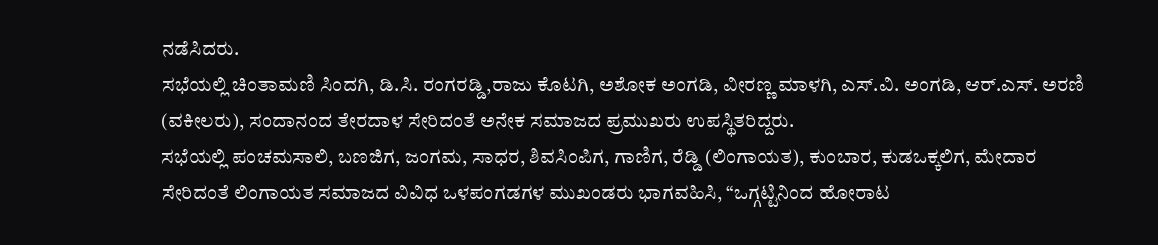ನಡೆಸಿದರು.
ಸಭೆಯಲ್ಲಿ ಚಿಂತಾಮಣಿ ಸಿಂದಗಿ, ಡಿ.ಸಿ. ರಂಗರಡ್ಡಿ,ರಾಜು ಕೊಟಗಿ, ಅಶೋಕ ಅಂಗಡಿ, ವೀರಣ್ಣ ಮಾಳಗಿ, ಎಸ್.ವಿ. ಅಂಗಡಿ, ಆರ್.ಎಸ್. ಅರಣಿ (ವಕೀಲರು), ಸಂದಾನಂದ ತೇರದಾಳ ಸೇರಿದಂತೆ ಅನೇಕ ಸಮಾಜದ ಪ್ರಮುಖರು ಉಪಸ್ಥಿತರಿದ್ದರು.
ಸಭೆಯಲ್ಲಿ ಪಂಚಮಸಾಲಿ, ಬಣಜಿಗ, ಜಂಗಮ, ಸಾಧರ, ಶಿವಸಿಂಪಿಗ, ಗಾಣಿಗ, ರೆಡ್ಡಿ (ಲಿಂಗಾಯತ), ಕುಂಬಾರ, ಕುಡಒಕ್ಕಲಿಗ, ಮೇದಾರ ಸೇರಿದಂತೆ ಲಿಂಗಾಯತ ಸಮಾಜದ ವಿವಿಧ ಒಳಪಂಗಡಗಳ ಮುಖಂಡರು ಭಾಗವಹಿಸಿ, “ಒಗ್ಗಟ್ಟಿನಿಂದ ಹೋರಾಟ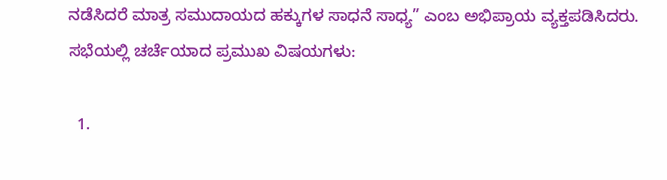ನಡೆಸಿದರೆ ಮಾತ್ರ ಸಮುದಾಯದ ಹಕ್ಕುಗಳ ಸಾಧನೆ ಸಾಧ್ಯ” ಎಂಬ ಅಭಿಪ್ರಾಯ ವ್ಯಕ್ತಪಡಿಸಿದರು.
ಸಭೆಯಲ್ಲಿ ಚರ್ಚೆಯಾದ ಪ್ರಮುಖ ವಿಷಯಗಳು:

  1.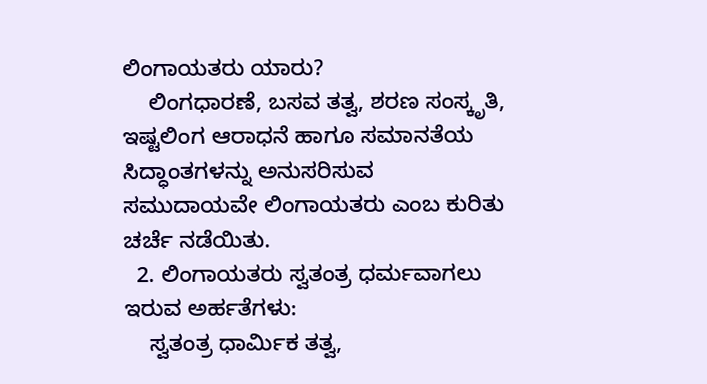ಲಿಂಗಾಯತರು ಯಾರು?
    ಲಿಂಗಧಾರಣೆ, ಬಸವ ತತ್ವ, ಶರಣ ಸಂಸ್ಕೃತಿ, ಇಷ್ಟಲಿಂಗ ಆರಾಧನೆ ಹಾಗೂ ಸಮಾನತೆಯ ಸಿದ್ಧಾಂತಗಳನ್ನು ಅನುಸರಿಸುವ ಸಮುದಾಯವೇ ಲಿಂಗಾಯತರು ಎಂಬ ಕುರಿತು ಚರ್ಚೆ ನಡೆಯಿತು.
  2. ಲಿಂಗಾಯತರು ಸ್ವತಂತ್ರ ಧರ್ಮವಾಗಲು ಇರುವ ಅರ್ಹತೆಗಳು:
    ಸ್ವತಂತ್ರ ಧಾರ್ಮಿಕ ತತ್ವ,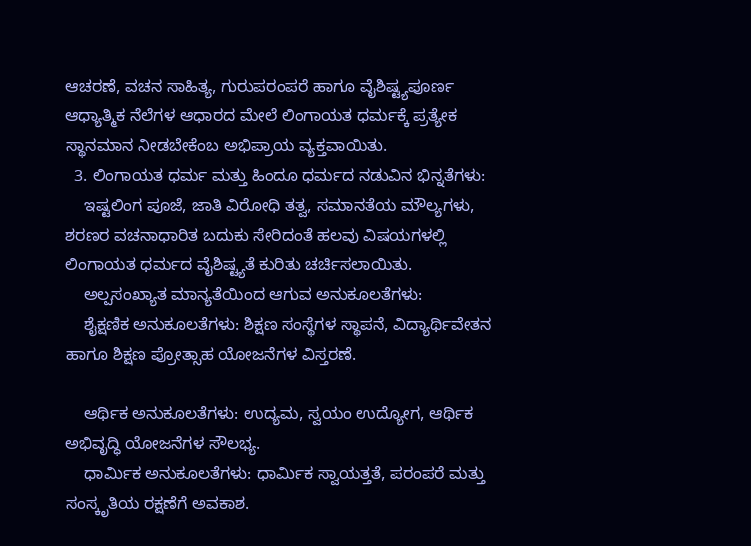ಆಚರಣೆ, ವಚನ ಸಾಹಿತ್ಯ, ಗುರುಪರಂಪರೆ ಹಾಗೂ ವೈಶಿಷ್ಟ್ಯಪೂರ್ಣ ಆಧ್ಯಾತ್ಮಿಕ ನೆಲೆಗಳ ಆಧಾರದ ಮೇಲೆ ಲಿಂಗಾಯತ ಧರ್ಮಕ್ಕೆ ಪ್ರತ್ಯೇಕ ಸ್ಥಾನಮಾನ ನೀಡಬೇಕೆಂಬ ಅಭಿಪ್ರಾಯ ವ್ಯಕ್ತವಾಯಿತು.
  3. ಲಿಂಗಾಯತ ಧರ್ಮ ಮತ್ತು ಹಿಂದೂ ಧರ್ಮದ ನಡುವಿನ ಭಿನ್ನತೆಗಳು:
    ಇಷ್ಟಲಿಂಗ ಪೂಜೆ, ಜಾತಿ ವಿರೋಧಿ ತತ್ವ, ಸಮಾನತೆಯ ಮೌಲ್ಯಗಳು, ಶರಣರ ವಚನಾಧಾರಿತ ಬದುಕು ಸೇರಿದಂತೆ ಹಲವು ವಿಷಯಗಳಲ್ಲಿ ಲಿಂಗಾಯತ ಧರ್ಮದ ವೈಶಿಷ್ಟ್ಯತೆ ಕುರಿತು ಚರ್ಚಿಸಲಾಯಿತು.
    ಅಲ್ಪಸಂಖ್ಯಾತ ಮಾನ್ಯತೆಯಿಂದ ಆಗುವ ಅನುಕೂಲತೆಗಳು:
    ಶೈಕ್ಷಣಿಕ ಅನುಕೂಲತೆಗಳು: ಶಿಕ್ಷಣ ಸಂಸ್ಥೆಗಳ ಸ್ಥಾಪನೆ, ವಿದ್ಯಾರ್ಥಿವೇತನ ಹಾಗೂ ಶಿಕ್ಷಣ ಪ್ರೋತ್ಸಾಹ ಯೋಜನೆಗಳ ವಿಸ್ತರಣೆ.

    ಆರ್ಥಿಕ ಅನುಕೂಲತೆಗಳು: ಉದ್ಯಮ, ಸ್ವಯಂ ಉದ್ಯೋಗ, ಆರ್ಥಿಕ ಅಭಿವೃದ್ಧಿ ಯೋಜನೆಗಳ ಸೌಲಭ್ಯ.
    ಧಾರ್ಮಿಕ ಅನುಕೂಲತೆಗಳು: ಧಾರ್ಮಿಕ ಸ್ವಾಯತ್ತತೆ, ಪರಂಪರೆ ಮತ್ತು ಸಂಸ್ಕೃತಿಯ ರಕ್ಷಣೆಗೆ ಅವಕಾಶ.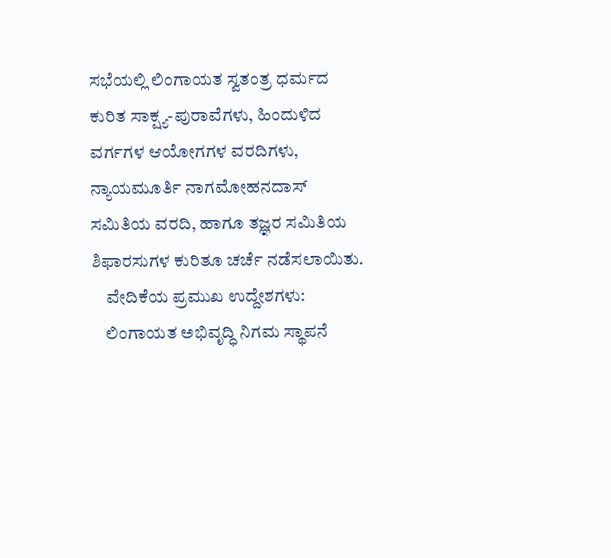ಸಭೆಯಲ್ಲಿ ಲಿಂಗಾಯತ ಸ್ವತಂತ್ರ ಧರ್ಮದ ಕುರಿತ ಸಾಕ್ಷ್ಯ-ಪುರಾವೆಗಳು, ಹಿಂದುಳಿದ ವರ್ಗಗಳ ಆಯೋಗಗಳ ವರದಿಗಳು, ನ್ಯಾಯಮೂರ್ತಿ ನಾಗಮೋಹನದಾಸ್ ಸಮಿತಿಯ ವರದಿ, ಹಾಗೂ ತಜ್ಞರ ಸಮಿತಿಯ ಶಿಫಾರಸುಗಳ ಕುರಿತೂ ಚರ್ಚೆ ನಡೆಸಲಾಯಿತು.
    ವೇದಿಕೆಯ ಪ್ರಮುಖ ಉದ್ದೇಶಗಳು:
    ಲಿಂಗಾಯತ ಅಭಿವೃದ್ಧಿ ನಿಗಮ ಸ್ಥಾಪನೆ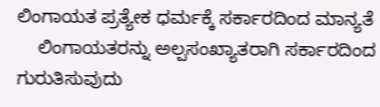ಲಿಂಗಾಯತ ಪ್ರತ್ಯೇಕ ಧರ್ಮಕ್ಕೆ ಸರ್ಕಾರದಿಂದ ಮಾನ್ಯತೆ
    ಲಿಂಗಾಯತರನ್ನು ಅಲ್ಪಸಂಖ್ಯಾತರಾಗಿ ಸರ್ಕಾರದಿಂದ ಗುರುತಿಸುವುದು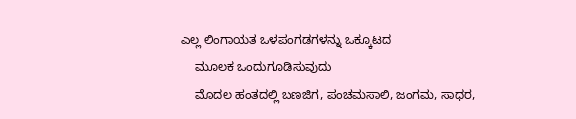ಎಲ್ಲ ಲಿಂಗಾಯತ ಒಳಪಂಗಡಗಳನ್ನು ಒಕ್ಕೂಟದ
    ಮೂಲಕ ಒಂದುಗೂಡಿಸುವುದು
    ಮೊದಲ ಹಂತದಲ್ಲಿ ಬಣಜಿಗ, ಪಂಚಮಸಾಲಿ, ಜಂಗಮ, ಸಾಧರ,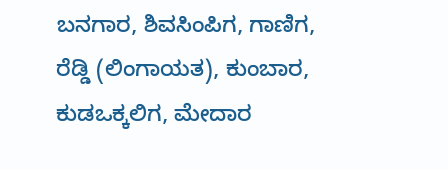ಬನಗಾರ, ಶಿವಸಿಂಪಿಗ, ಗಾಣಿಗ, ರೆಡ್ಡಿ (ಲಿಂಗಾಯತ), ಕುಂಬಾರ, ಕುಡಒಕ್ಕಲಿಗ, ಮೇದಾರ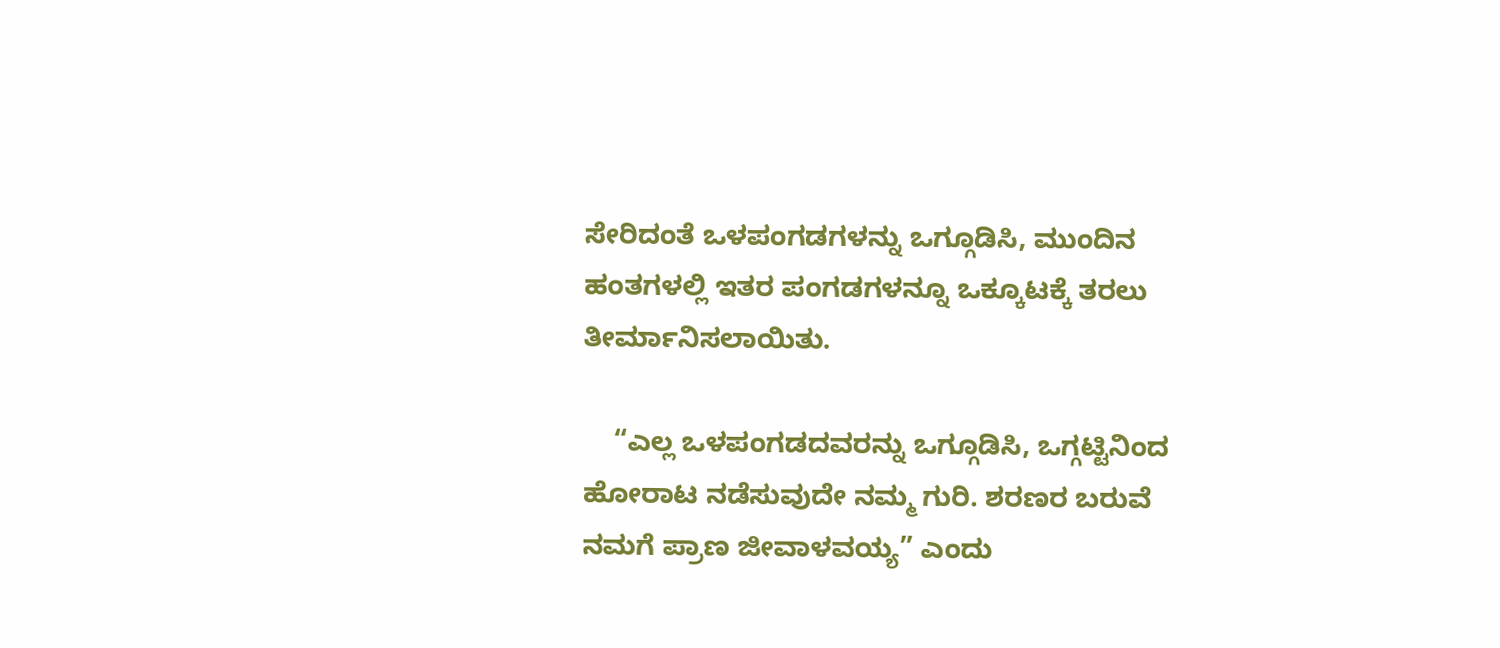ಸೇರಿದಂತೆ ಒಳಪಂಗಡಗಳನ್ನು ಒಗ್ಗೂಡಿಸಿ, ಮುಂದಿನ ಹಂತಗಳಲ್ಲಿ ಇತರ ಪಂಗಡಗಳನ್ನೂ ಒಕ್ಕೂಟಕ್ಕೆ ತರಲು ತೀರ್ಮಾನಿಸಲಾಯಿತು.

    “ಎಲ್ಲ ಒಳಪಂಗಡದವರನ್ನು ಒಗ್ಗೂಡಿಸಿ, ಒಗ್ಗಟ್ಟಿನಿಂದ ಹೋರಾಟ ನಡೆಸುವುದೇ ನಮ್ಮ ಗುರಿ. ಶರಣರ ಬರುವೆ ನಮಗೆ ಪ್ರಾಣ ಜೀವಾಳವಯ್ಯ” ಎಂದು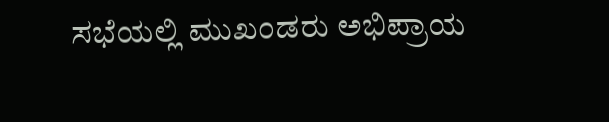ಸಭೆಯಲ್ಲಿ ಮುಖಂಡರು ಅಭಿಪ್ರಾಯ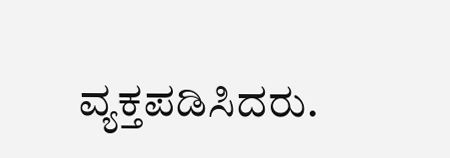ವ್ಯಕ್ತಪಡಿಸಿದರು.